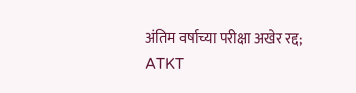अंतिम वर्षाच्या परीक्षा अखेर रद्द; ATKT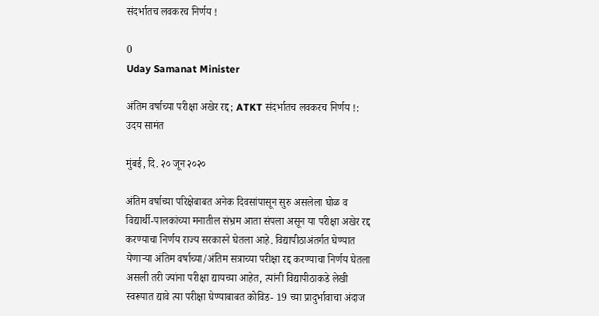संदर्भातच लवकरच निर्णय !

0
Uday Samanat Minister

अंतिम वर्षाच्या परीक्षा अखेर रद्द; ATKT संदर्भातच लवकरच निर्णय !: उदय सामंत

मुंबई, दि. २० जून २०२०

अंतिम वर्षाच्या परिक्षेबाबत अनेक दिवसांपासून सुरु असलेला घोळ व विद्यार्थी-पालकांच्या मनातील संभ्रम आता संपला असून या परीक्षा अखेर रद्द करण्याचा निर्णय राज्य सरकारने घेतला आहे. विद्यापीठाअंतर्गत घेण्यात येणाऱ्या अंतिम वर्षाच्या/अंतिम सत्राच्या परीक्षा रद्द करण्याचा निर्णय घेतला असली तरी ज्यांना परीक्षा द्यायच्या आहेत, त्यांनी विद्यापीठाकडे लेखी स्वरूपात द्यावे त्या परीक्षा घेण्याबाबत कोविड- 19 च्या प्रादुर्भावाचा अंदाज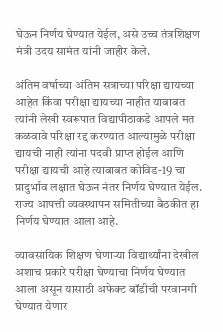घेऊन निर्णय घेण्यात येईल, असे उच्च तंत्रशिक्षण मंत्री उदय सामंत यांनी जाहीर केले.

अंतिम वर्षाच्या अंतिम सत्राच्या परिक्षा द्यायच्या आहेत किंवा परीक्षा द्यायच्या नाहीत याबाबत त्यांनी लेखी स्वरूपात विद्यापीठाकडे आपले मत कळवावे परिक्षा रद्द करण्यात आल्यामुळे परीक्षा द्यायची नाही त्यांना पदवी प्राप्त होईल आणि परीक्षा द्यायची आहे त्याबाबत कोविड-19 चा प्रादुर्भाव लक्षात घेऊन नंतर निर्णय घेण्यात येईल. राज्य आपत्ती व्यवस्थापन समितीच्या बैठकीत हा निर्णय घेण्यात आला आहे.

व्यावसायिक शिक्षण घेणाऱ्या विद्यार्थ्यांना देखील अशाच प्रकारे परीक्षा घेण्याचा निर्णय घेण्यात आला असून यासाठी अफेक्ट बॉडीची परवानगी घेण्यात येणार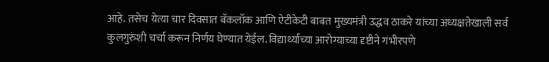आहे. तसेच येत्या चार दिवसात बॅकलॉक आणि ऐटीकेटी बाबत मुख्यमंत्री उद्धव ठाकरे यांच्या अध्यक्षतेखाली सर्व कुलगुरुंशी चर्चा करून निर्णय घेण्यात येईल. विद्यार्थ्यांच्या आरोग्याच्या दृष्टीने गंभीरपणे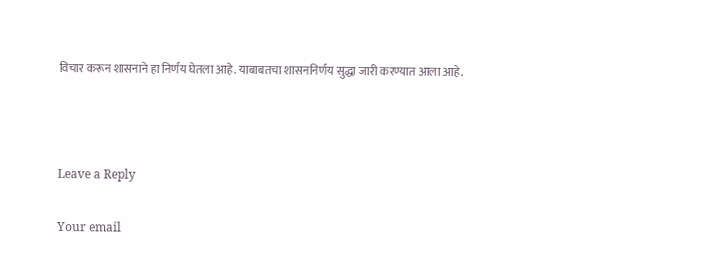विचार करून शासनाने हा निर्णय घेतला आहे. याबाबतचा शासननिर्णय सुद्धा जारी करण्यात आला आहे.



Leave a Reply

Your email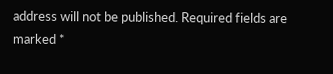address will not be published. Required fields are marked *